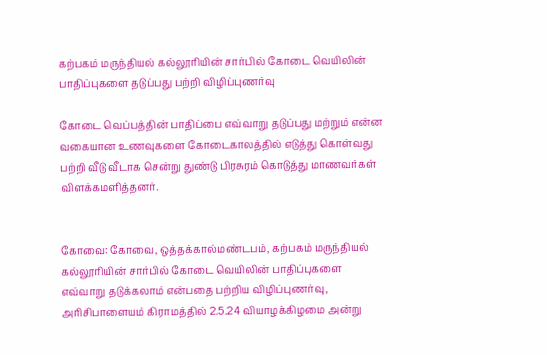கற்பகம் மருந்தியல் கல்லூரியின் சார்பில் கோடை வெயிலின் பாதிப்புகளை தடுப்பது பற்றி விழிப்புணர்வு

கோடை வெப்பத்தின் பாதிப்பை எவ்வாறு தடுப்பது மற்றும் என்ன வகையான உணவுகளை கோடைகாலத்தில் எடுத்து கொள்வது பற்றி வீடு வீடாக சென்று துண்டு பிரசுரம் கொடுத்து மாணவர்கள் விளக்கமளித்தனர்.


கோவை: கோவை, ஒத்தக்கால்மண்டபம், கற்பகம் மருந்தியல் கல்லூரியின் சார்பில் கோடை வெயிலின் பாதிப்புகளை எவ்வாறு தடுக்கலாம் என்பதை பற்றிய விழிப்புணர்வு, அரிசிபாளையம் கிராமத்தில் 2.5.24 வியாழக்கிழமை அன்று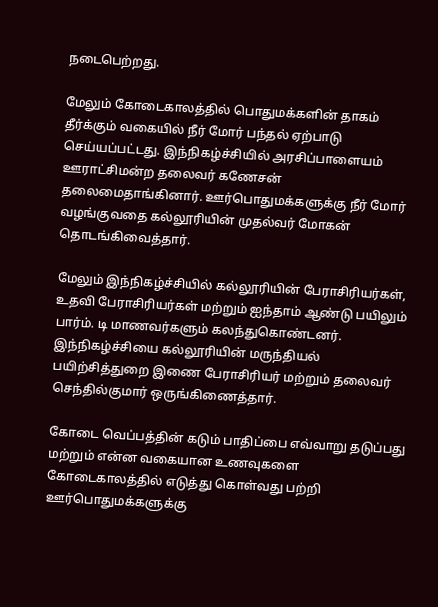நடைபெற்றது.

மேலும் கோடைகாலத்தில் பொதுமக்களின் தாகம் தீர்க்கும் வகையில் நீர் மோர் பந்தல் ஏற்பாடு செய்யப்பட்டது. இந்நிகழ்ச்சியில் அரசிப்பாளையம் ஊராட்சிமன்ற தலைவர் கணேசன் தலைமைதாங்கினார். ஊர்பொதுமக்களுக்கு நீர் மோர் வழங்குவதை கல்லூரியின் முதல்வர் மோகன் தொடங்கிவைத்தார்.

மேலும் இந்நிகழ்ச்சியில் கல்லூரியின் பேராசிரியர்கள், உதவி பேராசிரியர்கள் மற்றும் ஐந்தாம் ஆண்டு பயிலும் பார்ம். டி மாணவர்களும் கலந்துகொண்டனர். இந்நிகழ்ச்சியை கல்லூரியின் மருந்தியல் பயிற்சித்துறை இணை பேராசிரியர் மற்றும் தலைவர் செந்தில்குமார் ஒருங்கிணைத்தார்.

கோடை வெப்பத்தின் கடும் பாதிப்பை எவ்வாறு தடுப்பது மற்றும் என்ன வகையான உணவுகளை கோடைகாலத்தில் எடுத்து கொள்வது பற்றி ஊர்பொதுமக்களுக்கு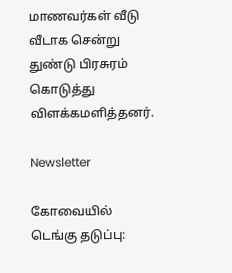மாணவர்கள் வீடு வீடாக சென்று துண்டு பிரசுரம் கொடுத்து விளக்கமளித்தனர்.

Newsletter

கோவையில் டெங்கு தடுப்பு: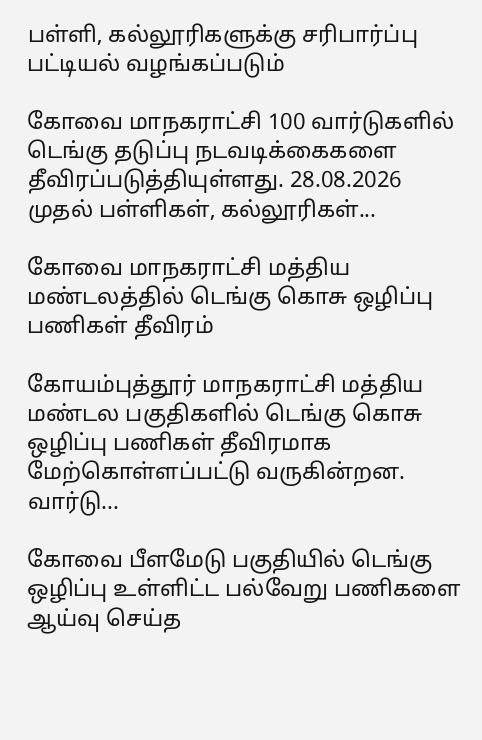பள்ளி, கல்லூரிகளுக்கு சரிபார்ப்பு பட்டியல் வழங்கப்படும்

கோவை மாநகராட்சி 100 வார்டுகளில் டெங்கு தடுப்பு நடவடிக்கைகளை தீவிரப்படுத்தியுள்ளது. 28.08.2026 முதல் பள்ளிகள், கல்லூரிகள்...

கோவை மாநகராட்சி மத்திய மண்டலத்தில் டெங்கு கொசு ஒழிப்பு பணிகள் தீவிரம்

கோயம்புத்தூர் மாநகராட்சி மத்திய மண்டல பகுதிகளில் டெங்கு கொசு ஒழிப்பு பணிகள் தீவிரமாக மேற்கொள்ளப்பட்டு வருகின்றன. வார்டு...

கோவை பீளமேடு பகுதியில் டெங்கு ஒழிப்பு உள்ளிட்ட பல்வேறு பணிகளை ஆய்வு செய்த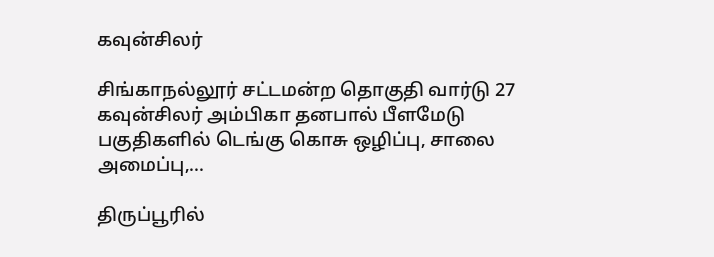கவுன்சிலர்

சிங்காநல்லூர் சட்டமன்ற தொகுதி வார்டு 27 கவுன்சிலர் அம்பிகா தனபால் பீளமேடு பகுதிகளில் டெங்கு கொசு ஒழிப்பு, சாலை அமைப்பு,...

திருப்பூரில்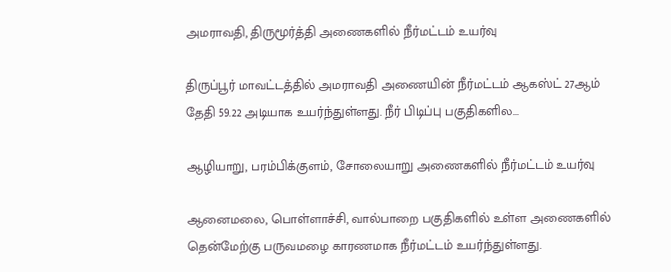அமராவதி, திருமூர்த்தி அணைகளில் நீர்மட்டம் உயர்வு

திருப்பூர் மாவட்டத்தில் அமராவதி அணையின் நீர்மட்டம் ஆகஸ்ட் 27ஆம் தேதி 59.22 அடியாக உயர்ந்துள்ளது. நீர் பிடிப்பு பகுதிகளில...

ஆழியாறு, பரம்பிக்குளம், சோலையாறு அணைகளில் நீர்மட்டம் உயர்வு

ஆனைமலை, பொள்ளாச்சி, வால்பாறை பகுதிகளில் உள்ள அணைகளில் தென்மேற்கு பருவமழை காரணமாக நீர்மட்டம் உயர்ந்துள்ளது.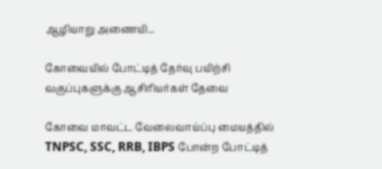ஆழியாறு அணையி...

கோவையில் போட்டித் தேர்வு பயிற்சி வகுப்புகளுக்கு ஆசிரியர்கள் தேவை

கோவை மாவட்ட வேலைவாய்ப்பு மையத்தில் TNPSC, SSC, RRB, IBPS போன்ற போட்டித்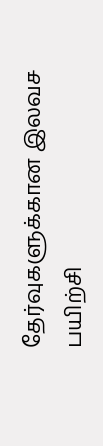தேர்வுகளுக்கான இலவச பயிற்சி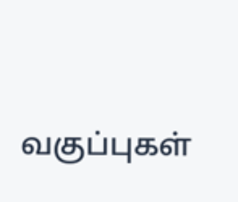வகுப்புகள்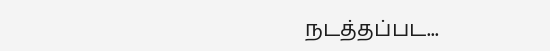நடத்தப்பட...